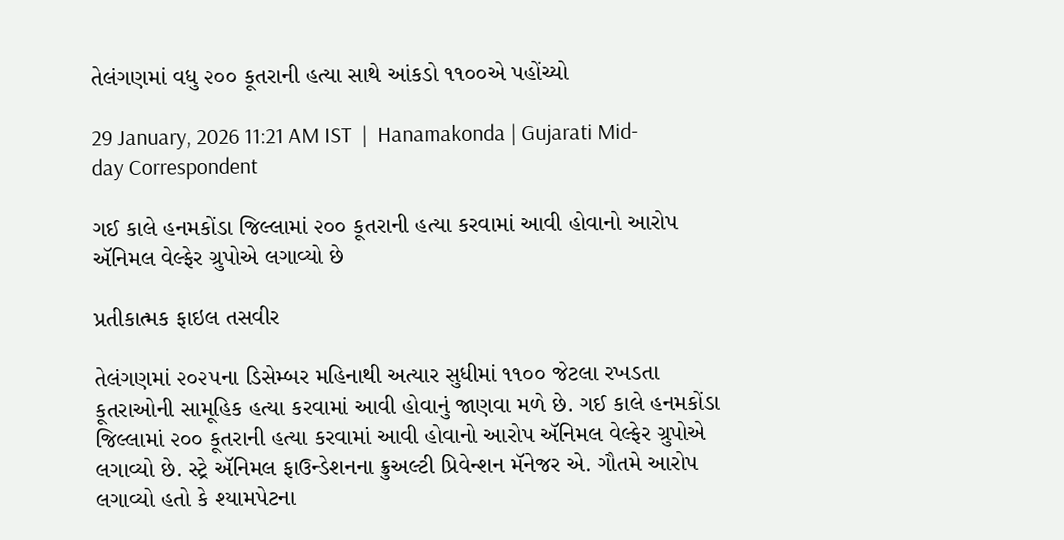તેલંગણમાં વધુ ૨૦૦ કૂતરાની હત્યા સાથે આંકડો ૧૧૦૦એ પહોંચ્યો

29 January, 2026 11:21 AM IST  |  Hanamakonda | Gujarati Mid-day Correspondent

ગઈ કાલે હનમકોંડા જિલ્લામાં ૨૦૦ કૂતરાની હત્યા કરવામાં આવી હોવાનો આરોપ ઍનિમલ વેલ્ફેર ગ્રુપોએ લગાવ્યો છે

પ્રતીકાત્મક ફાઇલ તસવીર

તેલંગણમાં ૨૦૨૫ના ડિસેમ્બર મહિનાથી અત્યાર સુધીમાં ૧૧૦૦ જેટલા રખડતા કૂતરાઓની સામૂહિક હત્યા કરવામાં આવી હોવાનું જાણવા મળે છે. ગઈ કાલે હનમકોંડા જિલ્લામાં ૨૦૦ કૂતરાની હત્યા કરવામાં આવી હોવાનો આરોપ ઍનિમલ વેલ્ફેર ગ્રુપોએ લગાવ્યો છે. સ્ટ્રે ઍનિમલ ફાઉન્ડેશનના ક્રુઅલ્ટી પ્રિવેન્શન મૅનેજર એ. ગૌતમે આરોપ લગાવ્યો હતો કે શ્યામપેટના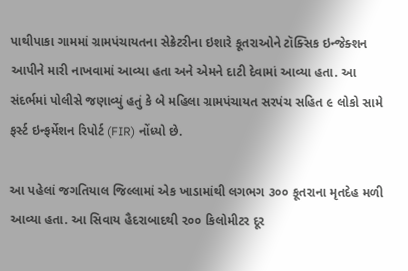પાથીપાકા ગામમાં ગ્રામપંચાયતના સેક્રેટરીના ઇશારે કૂતરાઓને ટૉક્સિક ઇન્જેક્શન આપીને મારી નાખવામાં આવ્યા હતા અને એમને દાટી દેવામાં આવ્યા હતા. આ સંદર્ભમાં પોલીસે જણાવ્યું હતું કે બે મહિલા ગ્રામપંચાયત સરપંચ સહિત ૯ લોકો સામે ફર્સ્ટ ઇન્ફર્મેશન રિપોર્ટ (FIR) નોંધ્યો છે.

આ પહેલાં જગતિયાલ જિલ્લામાં એક ખાડામાંથી લગભગ ૩૦૦ કૂતરાના મૃતદેહ મળી આવ્યા હતા. આ સિવાય હૈદરાબાદથી ૨૦૦ કિલોમીટર દૂર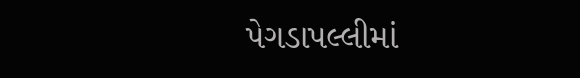પેગડાપલ્લીમાં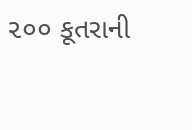૨૦૦ કૂતરાની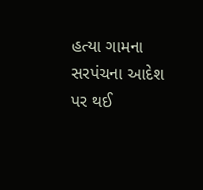હત્યા ગામના સરપંચના આદેશ પર થઈ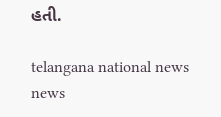હતી.

telangana national news news